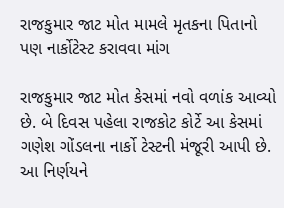રાજકુમાર જાટ મોત મામલે મૃતકના પિતાનો પણ નાર્કોટેસ્ટ કરાવવા માંગ

રાજકુમાર જાટ મોત કેસમાં નવો વળાંક આવ્યો છે. બે દિવસ પહેલા રાજકોટ કોર્ટે આ કેસમાં ગણેશ ગોંડલના નાર્કો ટેસ્ટની મંજૂરી આપી છે. આ નિર્ણયને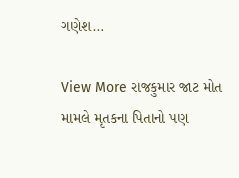ગણેશ…

View More રાજકુમાર જાટ મોત મામલે મૃતકના પિતાનો પણ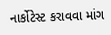નાર્કોટેસ્ટ કરાવવા માંગ